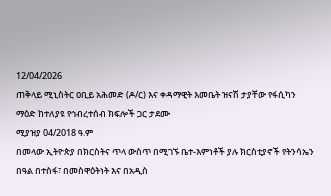12/04/2026
ጠቅላይ ሚኒስትር ዐቢይ አሕመድ (ዶ/ር) እና ቀዳማዊት እመቤት ዝናሽ ታያቸው የፋሲካን ማዕድ ከተለያዩ የኅብረተሰብ ክፍሎች ጋር ታደሙ
ሚያዝያ 04/2018 ዓ.ም
በመላው ኢትዮጵያ በክርስትና ጥላ ውስጥ በሚገኙ ቤተ-እምነቶች ያሉ ክርስቲያኖች የትንሳኤን በዓል በተስፋ፣ በመስዋዕትነት እና በአዲስ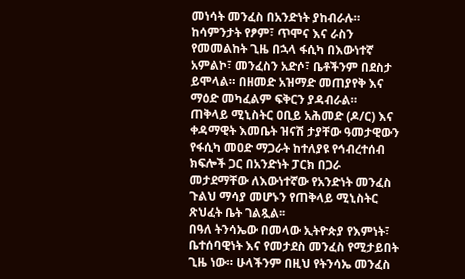መነሳት መንፈስ በአንድነት ያከብራሉ።
ከሳምንታት የፆም፣ ጥሞና እና ራስን የመመልከት ጊዜ በኋላ ፋሲካ በእውነተኛ አምልኮ፣ መንፈስን አድሶ፣ ቤቶችንም በደስታ ይሞላል። በዘመድ አዝማድ መጠያየቅ እና ማዕድ መካፈልም ፍቅርን ያዳብራል።
ጠቅላይ ሚኒስትር ዐቢይ አሕመድ (ዶ/ር) እና ቀዳማዊት እመቤት ዝናሽ ታያቸው ዓመታዊውን የፋሲካ መዐድ ማጋራት ከተለያዩ የኅብረተሰብ ክፍሎች ጋር በአንድነት ፓርክ በጋራ መታደማቸው ለእውነተኛው የአንድነት መንፈስ ጉልህ ማሳያ መሆኑን የጠቅላይ ሚኒስትር ጽህፈት ቤት ገልጿል፡፡
በዓለ ትንሳኤው በመላው ኢትዮጵያ የእምነት፣ ቤተሰባዊነት እና የመታደስ መንፈስ የሚታይበት ጊዜ ነው። ሁላችንም በዚህ የትንሳኤ መንፈስ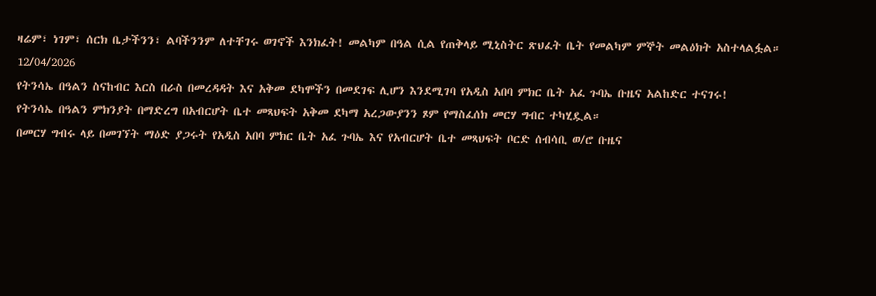ዛሬም፣ ነገም፣ ሰርክ ቤታችንን፣ ልባችንንም ለተቸገሩ ወገኖች እንክፈት! መልካም በዓል ሲል የጠቅላይ ሚኒስትር ጽህፈት ቤት የመልካም ምኞት መልዕክት አስተላልፏል።
12/04/2026
የትንሳኤ በዓልን ስናከብር እርስ በራስ በመረዳዳት እና አቅመ ደካሞችን በመደገፍ ሊሆን እንደሚገባ የአዲስ አበባ ምክር ቤት አፈ ጉባኤ ቡዜና አልከድር ተናገሩ!
የትንሳኤ በዓልን ምክንያት በማድረግ በአብርሆት ቤተ መጻህፍት አቅመ ደካማ አረጋውያንን ጾም የማስፈሰክ መርሃ ግብር ተካሂዷል።
በመርሃ ግብሩ ላይ በመገኘት ማዕድ ያጋሩት የአዲስ አበባ ምክር ቤት አፈ ጉባኤ እና የአብርሆት ቤተ መጻህፍት ቦርድ ሰብሳቢ ወ/ሮ ቡዜና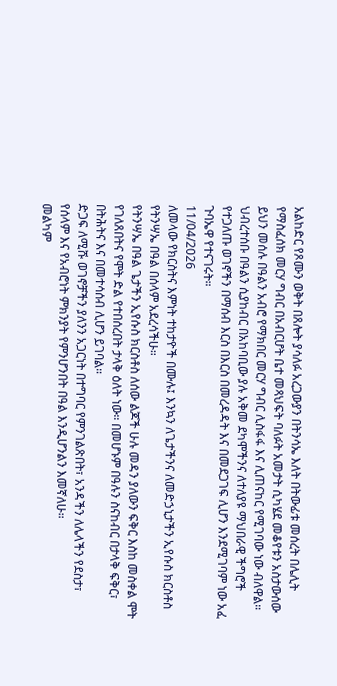አልከድር የጾሙን ወቅት በጸሎት ያሳለፉ አረጋውያን በትንሳኤ እለት በትውፊቱ መሰረት በሌሊት የማስፈሰክ መርሃ ግብር በአብርሆት ቤተ መጻህፍት ባለፉት አመታት ሲካሄደ መቆየቱን አስታውሰው ይህን መሰሉ በዓልን አብሮ የማክበር መርሃ ግብር ሊስፋፋ እና ሊጠናከር የሚገባው ነው ብለዋል።
ህብረተሰቡ በዓልን ሲያከብር በአከባቢው ያሉ አቅመ ደካሞችንና ለተለያዩ ማህበራዊ ችግሮች የተጋለጡ ወገኖችን በማሰብ እርስ በእርስ በመረዳዳት እና በመደጋገፍ ሊሆን እንደሚገባም ነው አፈ ጉባኤዋ የተናገሩት።
11/04/2026
ለመላው የክርስትና እምነት ተከታዮች በሙሉ፤ እንኳን ለጌታችንና ለመድኃኒታችን ኢየሱስ ክርስቶስ የትንሣኤ በዓል በሰላም አደረሳችሁ።
የትንሣኤ በዓል ጌታችን ኢየሱስ ክርስቶስ ለሰው ልጆች ሁሉ መዳን ያለውን ፍቅር እስከ መስቀል ሞት የገለጸበትና የሞት ድል የተበሰረበት ታላቅ ዕለት ነው። በመሆኑም በዓሉን ስናከብር በታላቅ ፍቅር፣ በትሕትና እና በመተሳሰብ ሊሆን ይገባል።
ድጋፍ ለሚሹ ወገኖቻችን ያለንን አጋርነት በተግባር የምንገልጽበት፣ አንዳችን ለሌላችን የደስታ፣ የሰላም እና የአብሮነት ምክንያት የምንሆንበት በዓል እንዲሆንልን እመኛለሁ።
መልካም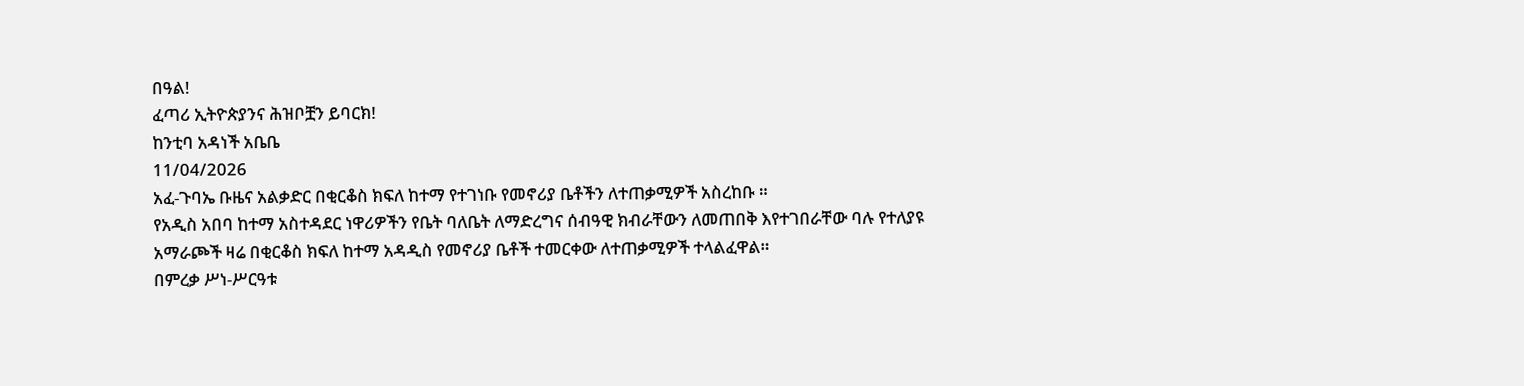በዓል!
ፈጣሪ ኢትዮጵያንና ሕዝቦቿን ይባርክ!
ከንቲባ አዳነች አቤቤ
11/04/2026
አፈ-ጉባኤ ቡዜና አልቃድር በቂርቆስ ክፍለ ከተማ የተገነቡ የመኖሪያ ቤቶችን ለተጠቃሚዎች አስረከቡ ።
የአዲስ አበባ ከተማ አስተዳደር ነዋሪዎችን የቤት ባለቤት ለማድረግና ሰብዓዊ ክብራቸውን ለመጠበቅ እየተገበራቸው ባሉ የተለያዩ አማራጮች ዛሬ በቂርቆስ ክፍለ ከተማ አዳዲስ የመኖሪያ ቤቶች ተመርቀው ለተጠቃሚዎች ተላልፈዋል።
በምረቃ ሥነ-ሥርዓቱ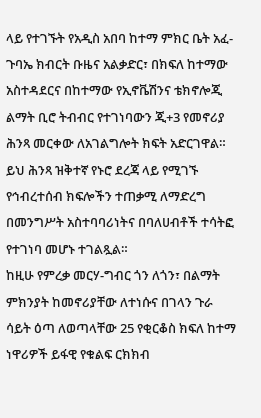ላይ የተገኙት የአዲስ አበባ ከተማ ምክር ቤት አፈ-ጉባኤ ክብርት ቡዜና አልቃድር፣ በክፍለ ከተማው አስተዳደርና በከተማው የኢኖቬሽንና ቴክኖሎጂ ልማት ቢሮ ትብብር የተገነባውን ጂ+3 የመኖሪያ ሕንጻ መርቀው ለአገልግሎት ክፍት አድርገዋል። ይህ ሕንጻ ዝቅተኛ የኑሮ ደረጃ ላይ የሚገኙ የኅብረተሰብ ክፍሎችን ተጠቃሚ ለማድረግ በመንግሥት አስተባባሪነትና በባለሀብቶች ተሳትፎ የተገነባ መሆኑ ተገልጿል።
ከዚሁ የምረቃ መርሃ-ግብር ጎን ለጎን፣ በልማት ምክንያት ከመኖሪያቸው ለተነሱና በገላን ጉራ ሳይት ዕጣ ለወጣላቸው 25 የቂርቆስ ክፍለ ከተማ ነዋሪዎች ይፋዊ የቁልፍ ርክክብ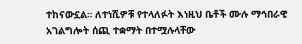ተከናውኗል። ለተነሺዎቹ የተላለፉት እነዚህ ቤቶች ሙሉ ማኅበራዊ አገልግሎት ሰጪ ተቋማት በተሟሉላቸው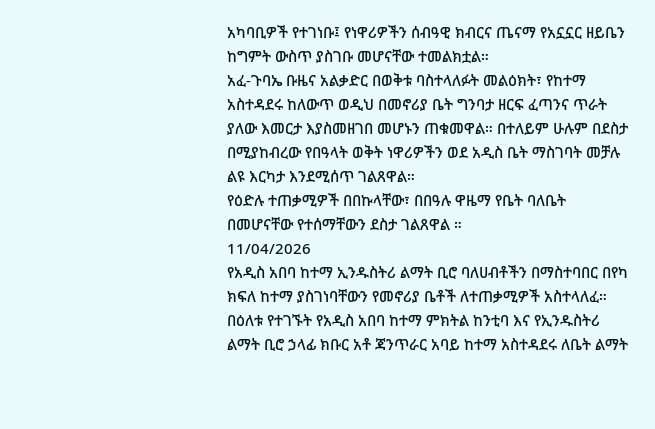አካባቢዎች የተገነቡ፤ የነዋሪዎችን ሰብዓዊ ክብርና ጤናማ የአኗኗር ዘይቤን ከግምት ውስጥ ያስገቡ መሆናቸው ተመልክቷል።
አፈ-ጉባኤ ቡዜና አልቃድር በወቅቱ ባስተላለፉት መልዕክት፣ የከተማ አስተዳደሩ ከለውጥ ወዲህ በመኖሪያ ቤት ግንባታ ዘርፍ ፈጣንና ጥራት ያለው እመርታ እያስመዘገበ መሆኑን ጠቁመዋል። በተለይም ሁሉም በደስታ በሚያከብረው የበዓላት ወቅት ነዋሪዎችን ወደ አዲስ ቤት ማስገባት መቻሉ ልዩ እርካታ እንደሚሰጥ ገልጸዋል።
የዕድሉ ተጠቃሚዎች በበኩላቸው፣ በበዓሉ ዋዜማ የቤት ባለቤት በመሆናቸው የተሰማቸውን ደስታ ገልጸዋል ።
11/04/2026
የአዲስ አበባ ከተማ ኢንዱስትሪ ልማት ቢሮ ባለሀብቶችን በማስተባበር በየካ ክፍለ ከተማ ያስገነባቸውን የመኖሪያ ቤቶች ለተጠቃሚዎች አስተላለፈ።
በዕለቱ የተገኙት የአዲስ አበባ ከተማ ምክትል ከንቲባ እና የኢንዱስትሪ ልማት ቢሮ ኃላፊ ክቡር አቶ ጃንጥራር አባይ ከተማ አስተዳደሩ ለቤት ልማት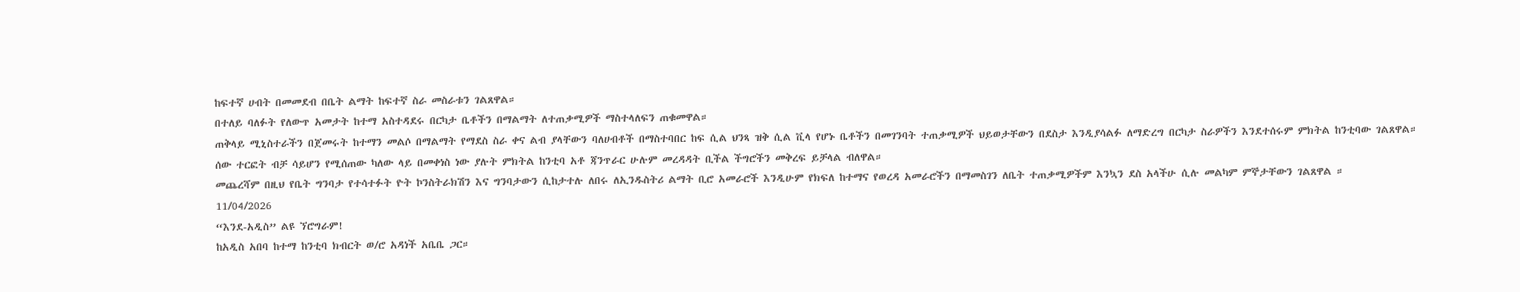ከፍተኛ ሀብት በመመደብ በቤት ልማት ከፍተኛ ስራ መስራቱን ገልጸዋል።
በተለይ ባለፉት የለውጥ አመታት ከተማ አስተዳደሩ በርካታ ቤቶችን በማልማት ለተጠቃሚዎች ማስተላለፍን ጠቁመዋል።
ጠቅላይ ሚኒስተራችን በጀመሩት ከተማን መልሶ በማልማት የማደስ ስራ ቀና ልብ ያላቸውን ባለሀብቶች በማስተባበር ከፍ ሲል ህንጻ ዝቅ ሲል ቪላ የሆኑ ቤቶችን በመገንባት ተጠቃሚዎች ህይወታቸውን በደስታ እንዲያሳልፉ ለማድረግ በርካታ ስራዎችን እንደተሰሩም ምክትል ከንቲባው ገልጸዋል።
ሰው ተርፎት ብቻ ሳይሆን የሚሰጠው ካለው ላይ በመቀነስ ነው ያሉት ምክትል ከንቲባ አቶ ጃንጥራር ሁሉም መረዳዳት ቢችል ችግሮችን መቅረፍ ይቻላል ብለዋል።
መጨረሻም በዚህ የቤት ግንባታ የተሳተፉት ዮት ኮንስትራክሽን እና ግንባታውን ሲከታተሉ ለበሩ ለኢንዱስትሪ ልማት ቢሮ አመራሮች እንዲሁም የክፍለ ከተማና የወረዳ አመራሮችን በማመስገን ለቤት ተጠቃሚዎችም እንኳን ደስ አላችሁ ሲሉ መልካም ምኞታቸውን ገልጸዋል ።
11/04/2026
“እንደ-አዲስ” ልዩ ኘሮግራም!
ከአዲስ አበባ ከተማ ከንቲባ ክብርት ወ/ሮ አዳነች አቤቤ ጋር።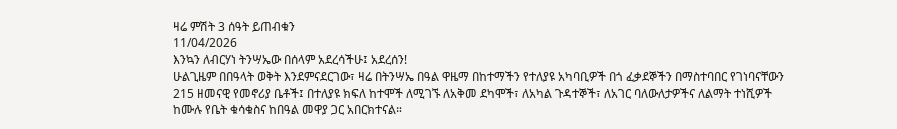ዛሬ ምሽት 3 ሰዓት ይጠብቁን
11/04/2026
እንኳን ለብርሃነ ትንሣኤው በሰላም አደረሳችሁ፤ አደረሰን!
ሁልጊዜም በበዓላት ወቅት እንደምናደርገው፣ ዛሬ በትንሣኤ በዓል ዋዜማ በከተማችን የተለያዩ አካባቢዎች በጎ ፈቃደኞችን በማስተባበር የገነባናቸውን 215 ዘመናዊ የመኖሪያ ቤቶች፤ በተለያዩ ክፍለ ከተሞች ለሚገኙ ለአቅመ ደካሞች፣ ለአካል ጉዳተኞች፣ ለአገር ባለውለታዎችና ለልማት ተነሺዎች ከሙሉ የቤት ቁሳቁስና ከበዓል መዋያ ጋር አበርክተናል።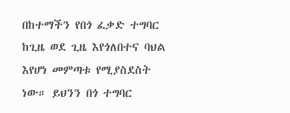በከተማችን የበጎ ፈቃድ ተግባር ከጊዜ ወደ ጊዜ እየጎለበተና ባህል እየሆነ መምጣቱ የሚያስደስት ነው። ይህንን በጎ ተግባር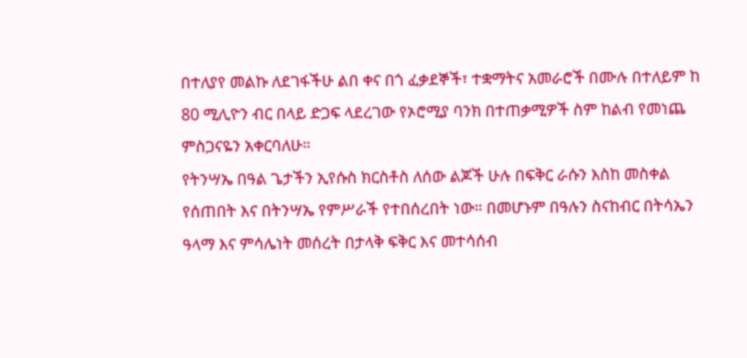በተለያየ መልኩ ለደገፋችሁ ልበ ቀና በጎ ፈቃደኞች፣ ተቋማትና አመራሮች በሙሉ በተለይም ከ 80 ሚሊዮን ብር በላይ ድጋፍ ላደረገው የኦሮሚያ ባንክ በተጠቃሚዎች ስም ከልብ የመነጨ ምስጋናዬን አቀርባለሁ።
የትንሣኤ በዓል ጌታችን ኢየሱስ ክርስቶስ ለሰው ልጆች ሁሉ በፍቅር ራሱን እስከ መስቀል የሰጠበት እና በትንሣኤ የምሥራች የተበሰረበት ነው። በመሆኑም በዓሉን ስናከብር በትሳኤን ዓላማ እና ምሳሌነት መሰረት በታላቅ ፍቅር እና መተሳሰብ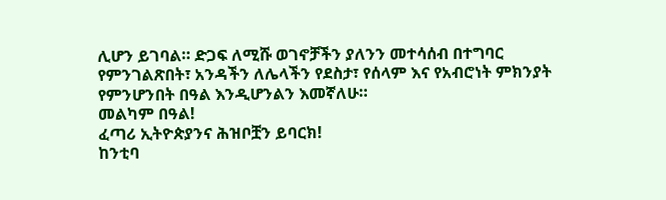ሊሆን ይገባል። ድጋፍ ለሚሹ ወገኖቻችን ያለንን መተሳሰብ በተግባር የምንገልጽበት፣ አንዳችን ለሌላችን የደስታ፣ የሰላም እና የአብሮነት ምክንያት የምንሆንበት በዓል እንዲሆንልን እመኛለሁ።
መልካም በዓል!
ፈጣሪ ኢትዮጵያንና ሕዝቦቿን ይባርክ!
ከንቲባ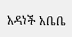አዳነች አቤቤ